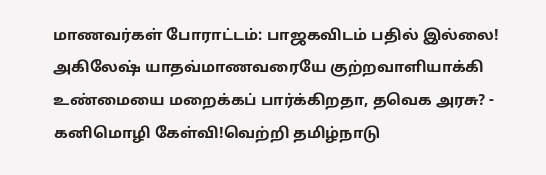மாணவர்கள் போராட்டம்: பாஜகவிடம் பதில் இல்லை! அகிலேஷ் யாதவ்மாணவரையே குற்றவாளியாக்கி உண்மையை மறைக்கப் பார்க்கிறதா, தவெக அரசு? - கனிமொழி கேள்வி!வெற்றி தமிழ்நாடு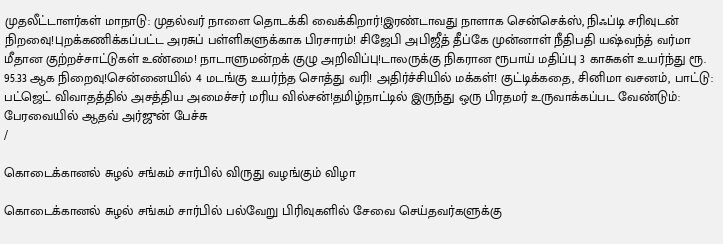முதலீட்டாளர்கள் மாநாடு: முதல்வர் நாளை தொடக்கி வைக்கிறார்!இரண்டாவது நாளாக சென்செக்ஸ், நிஃப்டி சரிவுடன் நிறவைு!புறக்கணிக்கப்பட்ட அரசுப் பள்ளிகளுக்காக பிரசாரம்! சிஜேபி அபிஜீத் தீப்கே முன்னாள் நீதிபதி யஷ்வந்த் வர்மா மீதான குற்றச்சாட்டுகள் உண்மை! நாடாளுமன்றக் குழு அறிவிப்பு!டாலருக்கு நிகரான ரூபாய் மதிப்பு 3 காசுகள் உயர்ந்து ரூ. 95.33 ஆக நிறைவு!சென்னையில் 4 மடங்கு உயர்ந்த சொத்து வரி! அதிர்ச்சியில் மக்கள்! குட்டிக்கதை, சினிமா வசனம், பாட்டு: பட்ஜெட் விவாதத்தில் அசத்திய அமைச்சர் மரிய வில்சன்!தமிழ்நாட்டில் இருந்து ஒரு பிரதமர் உருவாக்கப்பட வேண்டும்: பேரவையில் ஆதவ் அர்ஜுன் பேச்சு
/

கொடைக்கானல் சுழல் சங்கம் சார்பில் விருது வழங்கும் விழா

கொடைக்கானல் சுழல் சங்கம் சார்பில் பல்வேறு பிரிவுகளில் சேவை செய்தவர்களுக்கு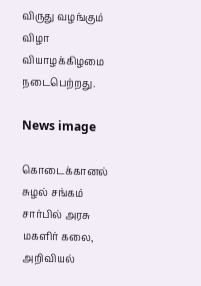விருது வழங்கும் விழா வியாழக்கிழமை நடைபெற்றது.

News image

கொடைக்கானல் சுழல் சங்கம் சார்பில் அரசு மகளிர் கலை, அறிவியல்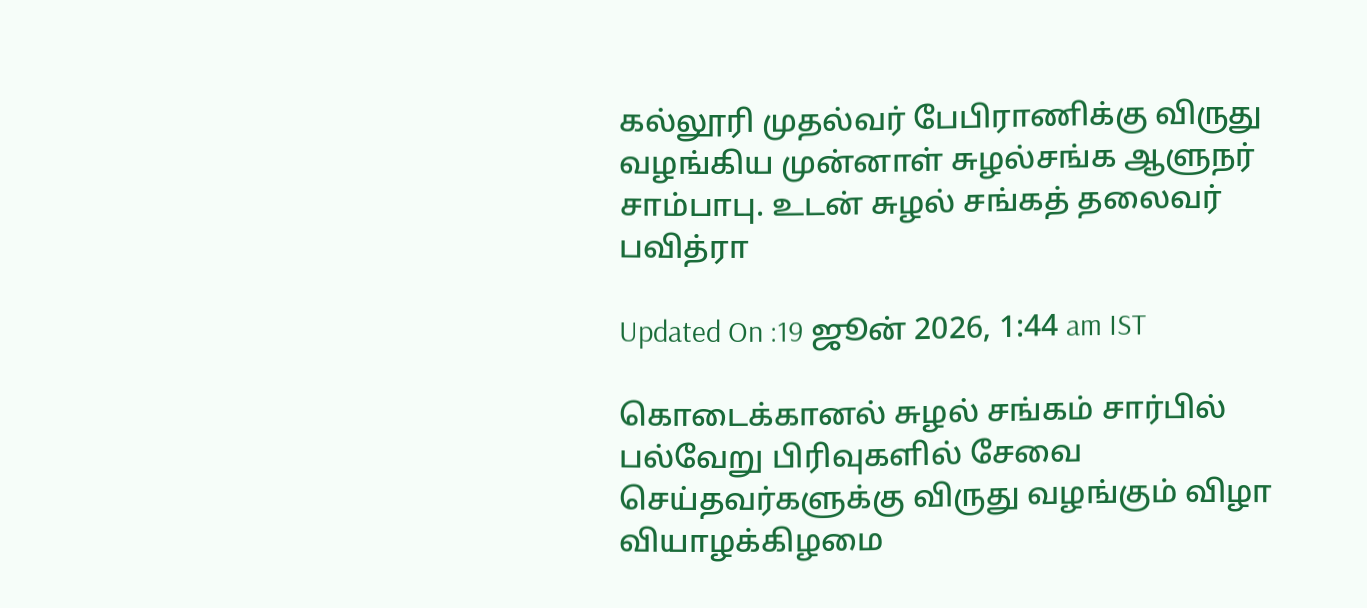கல்லூரி முதல்வர் பேபிராணிக்கு விருது வழங்கிய முன்னாள் சுழல்சங்க ஆளுநர் சாம்பாபு. உடன் சுழல் சங்கத் தலைவர் பவித்ரா

Updated On :19 ஜூன் 2026, 1:44 am IST

கொடைக்கானல் சுழல் சங்கம் சார்பில் பல்வேறு பிரிவுகளில் சேவை செய்தவர்களுக்கு விருது வழங்கும் விழா வியாழக்கிழமை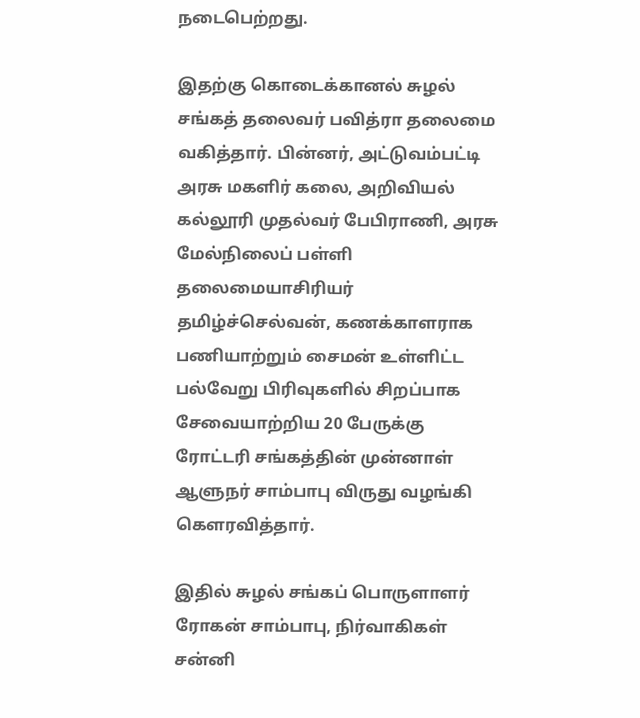நடைபெற்றது.

இதற்கு கொடைக்கானல் சுழல் சங்கத் தலைவர் பவித்ரா தலைமை வகித்தார். பின்னர், அட்டுவம்பட்டி அரசு மகளிர் கலை, அறிவியல் கல்லூரி முதல்வர் பேபிராணி, அரசு மேல்நிலைப் பள்ளி தலைமையாசிரியர் தமிழ்ச்செல்வன், கணக்காளராக பணியாற்றும் சைமன் உள்ளிட்ட பல்வேறு பிரிவுகளில் சிறப்பாக சேவையாற்றிய 20 பேருக்கு ரோட்டரி சங்கத்தின் முன்னாள் ஆளுநர் சாம்பாபு விருது வழங்கி கெளரவித்தார்.

இதில் சுழல் சங்கப் பொருளாளர் ரோகன் சாம்பாபு, நிர்வாகிகள் சன்னி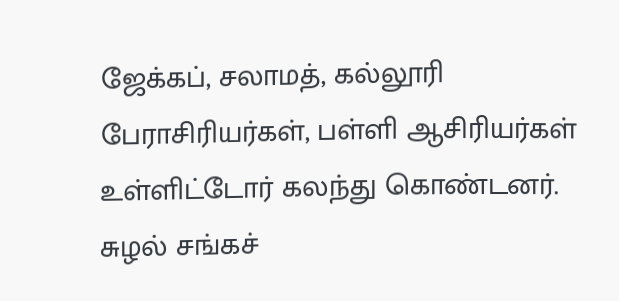ஜேக்கப், சலாமத், கல்லூரி பேராசிரியர்கள், பள்ளி ஆசிரியர்கள் உள்ளிட்டோர் கலந்து கொண்டனர். சுழல் சங்கச்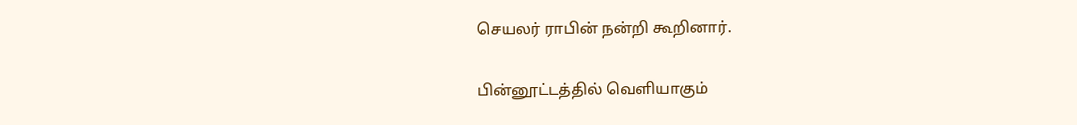செயலர் ராபின் நன்றி கூறினார்.

பின்னூட்டத்தில் வெளியாகும்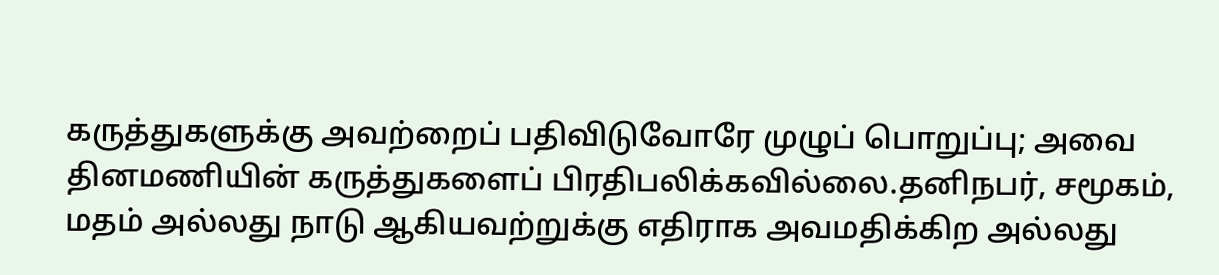கருத்துகளுக்கு அவற்றைப் பதிவிடுவோரே முழுப் பொறுப்பு; அவை தினமணியின் கருத்துகளைப் பிரதிபலிக்கவில்லை.தனிநபர், சமூகம், மதம் அல்லது நாடு ஆகியவற்றுக்கு எதிராக அவமதிக்கிற அல்லது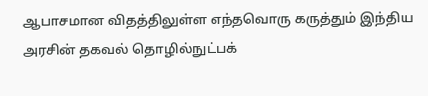ஆபாசமான விதத்திலுள்ள எந்தவொரு கருத்தும் இந்திய அரசின் தகவல் தொழில்நுட்பக்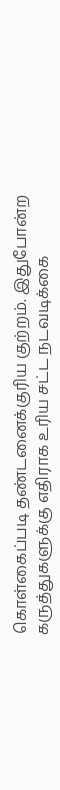கொள்கைப்படி தண்டனைக்குரிய குற்றம். இதுபோன்ற கருத்துகளுக்கு எதிராக உரிய சட்ட நடவடிக்கை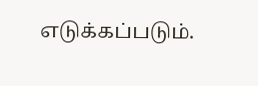எடுக்கப்படும்.